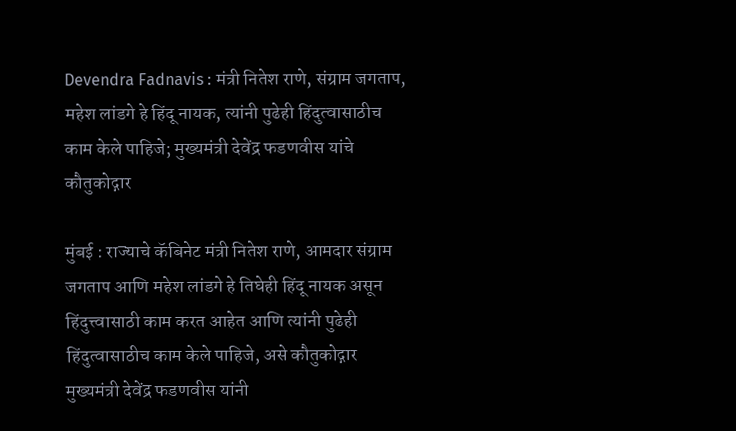Devendra Fadnavis : मंत्री नितेश राणे, संग्राम जगताप, महेश लांडगे हे हिंदू नायक, त्यांनी पुढेही हिंदुत्वासाठीच काम केले पाहिजे; मुख्यमंत्री देवेंद्र फडणवीस यांचे कौतुकोद्गार

मुंबई : राज्याचे कॅबिनेट मंत्री नितेश राणे, आमदार संग्राम जगताप आणि महेश लांडगे हे तिघेही हिंदू नायक असून हिंदुत्त्वासाठी काम करत आहेत आणि त्यांनी पुढेही हिंदुत्वासाठीच काम केले पाहिजे, असे कौतुकोद्गार मुख्यमंत्री देवेंद्र फडणवीस यांनी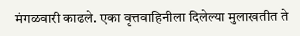मंगळवारी काढले. एका वृत्तवाहिनीला दिलेल्या मुलाखतीत ते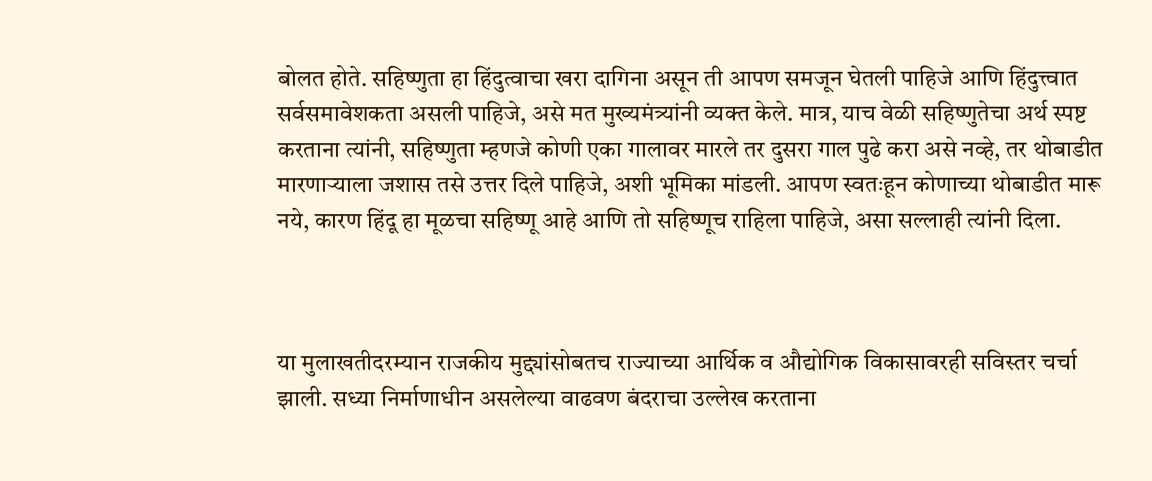बोलत होते. सहिष्णुता हा हिंदुत्वाचा खरा दागिना असून ती आपण समजून घेतली पाहिजे आणि हिंदुत्त्वात सर्वसमावेशकता असली पाहिजे, असे मत मुख्यमंत्र्यांनी व्यक्त केले. मात्र, याच वेळी सहिष्णुतेचा अर्थ स्पष्ट करताना त्यांनी, सहिष्णुता म्हणजे कोणी एका गालावर मारले तर दुसरा गाल पुढे करा असे नव्हे, तर थोबाडीत मारणाऱ्याला जशास तसे उत्तर दिले पाहिजे, अशी भूमिका मांडली. आपण स्वतःहून कोणाच्या थोबाडीत मारू नये, कारण हिंदू हा मूळचा सहिष्णू आहे आणि तो सहिष्णूच राहिला पाहिजे, असा सल्लाही त्यांनी दिला.



या मुलाखतीदरम्यान राजकीय मुद्द्यांसोबतच राज्याच्या आर्थिक व औद्योगिक विकासावरही सविस्तर चर्चा झाली. सध्या निर्माणाधीन असलेल्या वाढवण बंदराचा उल्लेख करताना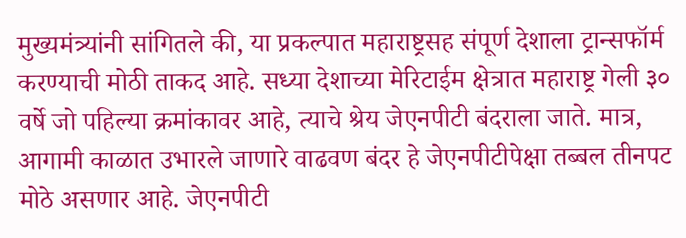मुख्यमंत्र्यांनी सांगितले की, या प्रकल्पात महाराष्ट्रसह संपूर्ण देशाला ट्रान्सफॉर्म करण्याची मोठी ताकद आहे. सध्या देशाच्या मेरिटाईम क्षेत्रात महाराष्ट्र गेली ३० वर्षे जो पहिल्या क्रमांकावर आहे, त्याचे श्रेय जेएनपीटी बंदराला जाते. मात्र, आगामी काळात उभारले जाणारे वाढवण बंदर हे जेएनपीटीपेक्षा तब्बल तीनपट मोठे असणार आहे. जेएनपीटी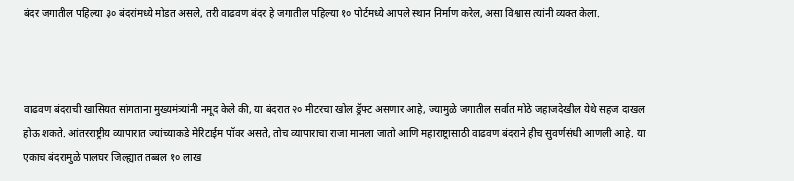बंदर जगातील पहिल्या ३० बंदरांमध्ये मोडत असले, तरी वाढवण बंदर हे जगातील पहिल्या १० पोर्टमध्ये आपले स्थान निर्माण करेल, असा विश्वास त्यांनी व्यक्त केला.



वाढवण बंदराची खासियत सांगताना मुख्यमंत्र्यांनी नमूद केले की, या बंदरात २० मीटरचा खोल ड्रॅफ्ट असणार आहे, ज्यामुळे जगातील सर्वात मोठे जहाजदेखील येथे सहज दाखल होऊ शकते. आंतरराष्ट्रीय व्यापारात ज्यांच्याकडे मेरिटाईम पॉवर असते, तोच व्यापाराचा राजा मानला जातो आणि महाराष्ट्रासाठी वाढवण बंदराने हीच सुवर्णसंधी आणली आहे. या एकाच बंदरामुळे पालघर जिल्ह्यात तब्बल १० लाख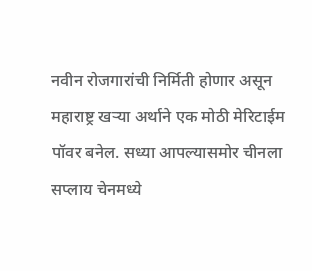नवीन रोजगारांची निर्मिती होणार असून महाराष्ट्र खऱ्या अर्थाने एक मोठी मेरिटाईम पॉवर बनेल. सध्या आपल्यासमोर चीनला सप्लाय चेनमध्ये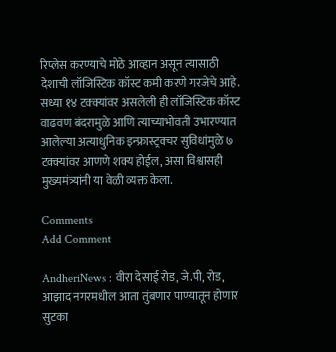रिप्लेस करण्याचे मोठे आव्हान असून त्यासाठी देशाची लॉजिस्टिक कॉस्ट कमी करणे गरजेचे आहे. सध्या १४ टक्क्यांवर असलेली ही लॉजिस्टिक कॉस्ट वाढवण बंदरामुळे आणि त्याच्याभोवती उभारण्यात आलेल्या अत्याधुनिक इन्फ्रास्ट्रक्चर सुविधांमुळे ७ टक्क्यांवर आणणे शक्य होईल, असा विश्वासही मुख्यमंत्र्यांनी या वेळी व्यक्त केला.

Comments
Add Comment

AndheriNews : वीरा देसाई रोड, जे.पी, रोड, आझाद नगरमधील आता तुंबणार पाण्यातून होणार सुटका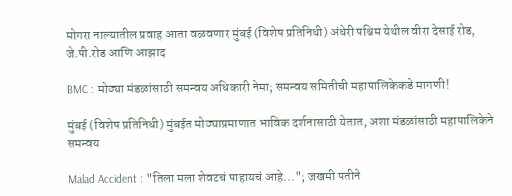मोगरा नाल्यातील प्रवाह आता वळवणार मुंबई (विशेष प्रतिनिधी) अंधेरी पश्चिम येथील वीरा देसाई रोड, जे.पी.रोड आणि आझाद

BMC : मोठ्या मंडळांसाठी समन्वय अधिकारी नेमा; समन्वय समितीची महापालिकेकडे मागणी!

मुंबई (विशेष प्रतिनिधी) मुंबईत मोठ्याप्रमाणात भाविक दर्शनासाठी येतात, अशा मंडळांसाठी महापालिकेने समन्वय

Malad Accident : "तिला मला शेवटचं पाहायचं आहे..."; जखमी पतीने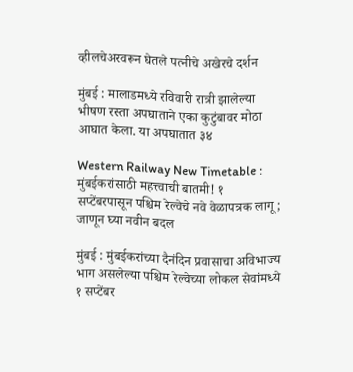व्हीलचेअरवरून घेतले पत्नीचे अखेरचे दर्शन

मुंबई : मालाडमध्ये रविवारी रात्री झालेल्या भीषण रस्ता अपघाताने एका कुटुंबावर मोठा आघात केला. या अपघातात ३४

Western Railway New Timetable : मुंबईकरांसाठी महत्त्वाची बातमी! १ सप्टेंबरपासून पश्चिम रेल्वेचे नवे वेळापत्रक लागू; जाणून घ्या नवीन बदल

मुंबई : मुंबईकरांच्या दैनंदिन प्रवासाचा अविभाज्य भाग असलेल्या पश्चिम रेल्वेच्या लोकल सेवांमध्ये १ सप्टेंबर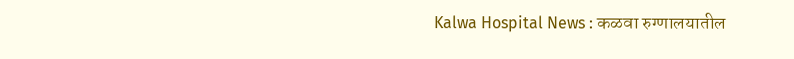Kalwa Hospital News : कळवा रुग्णालयातील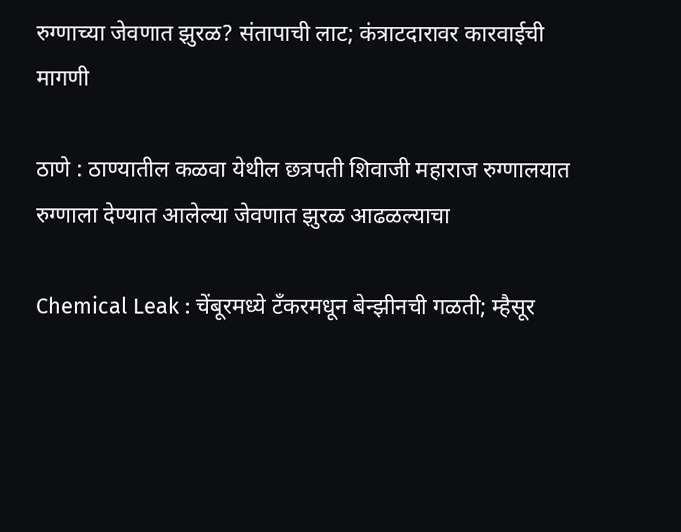रुग्णाच्या जेवणात झुरळ? संतापाची लाट; कंत्राटदारावर कारवाईची मागणी

ठाणे : ठाण्यातील कळवा येथील छत्रपती शिवाजी महाराज रुग्णालयात रुग्णाला देण्यात आलेल्या जेवणात झुरळ आढळल्याचा

Chemical Leak : चेंबूरमध्ये टँकरमधून बेन्झीनची गळती; म्हैसूर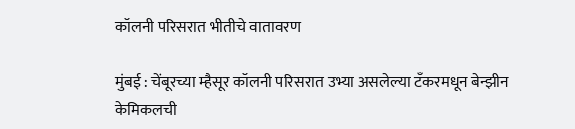कॉलनी परिसरात भीतीचे वातावरण

मुंबई : चेंबूरच्या म्हैसूर कॉलनी परिसरात उभ्या असलेल्या टँकरमधून बेन्झीन केमिकलची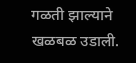गळती झाल्याने खळबळ उडाली.